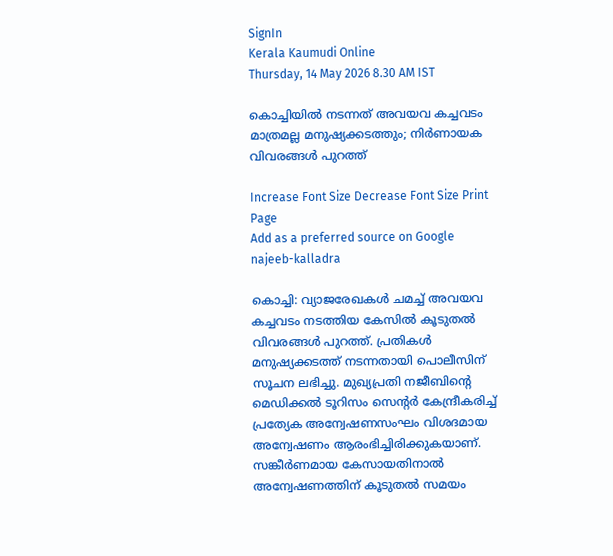SignIn
Kerala Kaumudi Online
Thursday, 14 May 2026 8.30 AM IST

കൊച്ചിയിൽ നടന്നത് അവയവ കച്ചവടം മാത്രമല്ല മനുഷ്യക്കടത്തും; നിർണായക വിവരങ്ങൾ പുറത്ത്

Increase Font Size Decrease Font Size Print Page
Add as a preferred source on Google
najeeb-kalladra

കൊച്ചി: വ്യാജരേഖകൾ ചമച്ച് അവയവ കച്ചവടം നടത്തിയ കേസിൽ കൂടുതൽ വിവരങ്ങൾ പുറത്ത്. പ്രതികൾ മനുഷ്യക്കടത്ത് നടന്നതായി പൊലീസിന് സൂചന ലഭിച്ചു. മുഖ്യപ്രതി നജീബിന്റെ മെഡിക്കൽ ടൂറിസം സെന്റർ കേന്ദ്രീകരിച്ച് പ്രത്യേക അന്വേഷണസംഘം വിശദമായ അന്വേഷണം ആരംഭിച്ചിരിക്കുകയാണ്. സങ്കീർണമായ കേസായതിനാൽ അന്വേഷണത്തിന് കൂടുതൽ സമയം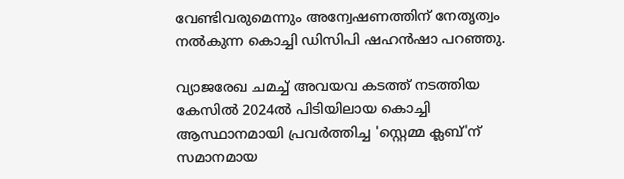വേണ്ടിവരുമെന്നും അന്വേഷണത്തിന് നേതൃത്വം നൽകുന്ന കൊച്ചി ഡിസിപി ഷഹൻഷാ പറഞ്ഞു.

വ്യാജരേഖ ചമച്ച് അവയവ കടത്ത് നടത്തിയ കേസിൽ 2024ൽ പിടിയിലായ കൊച്ചി ആസ്ഥാനമായി പ്രവർത്തിച്ച 'സ്റ്റെമ്മ ക്ലബ്'ന് സമാനമായ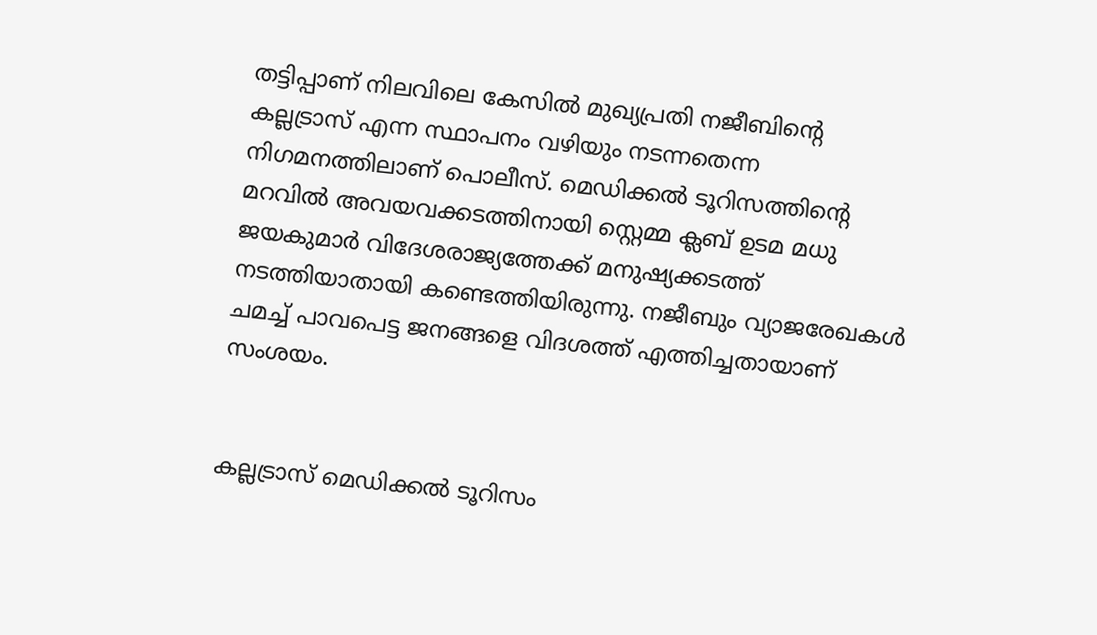തട്ടിപ്പാണ് നിലവിലെ കേസിൽ മുഖ്യപ്രതി നജീബിന്റെ കല്ലട്രാസ് എന്ന സ്ഥാപനം വഴിയും നടന്നതെന്ന നിഗമനത്തിലാണ് പൊലീസ്. മെഡിക്കൽ ടൂറിസത്തിന്റെ മറവിൽ അവയവക്കടത്തിനായി സ്റ്റെമ്മ ക്ലബ് ഉടമ മധു ജയകുമാർ വിദേശരാജ്യത്തേക്ക് മനുഷ്യക്കടത്ത് നടത്തിയാതായി കണ്ടെത്തിയിരുന്നു. നജീബും വ്യാജരേഖകൾ ചമച്ച് പാവപെട്ട ജനങ്ങളെ വിദശത്ത് എത്തിച്ചതായാണ് സംശയം.


കല്ലട്രാസ് മെഡിക്കൽ ടൂറിസം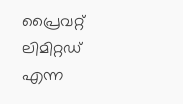പ്രൈവറ്റ് ലിമിറ്റഡ് എന്ന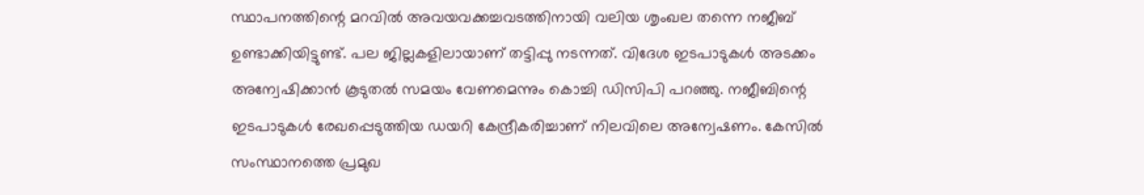സ്ഥാപനത്തിന്റെ മറവിൽ അവയവക്കച്ചവടത്തിനായി വലിയ ശൃംഖല തന്നെ നജീബ് ഉണ്ടാക്കിയിട്ടുണ്ട്. പല ജില്ലകളിലായാണ് തട്ടിപ്പു നടന്നത്. വിദേശ ഇടപാടുകൾ അടക്കം അന്വേഷിക്കാൻ കൂടുതൽ സമയം വേണമെന്നും കൊച്ചി ഡിസിപി പറഞ്ഞു. നജീബിന്റെ ഇടപാടുകൾ രേഖപ്പെടുത്തിയ ഡയറി കേന്ദ്രീകരിച്ചാണ് നിലവിലെ അന്വേഷണം. കേസിൽ സംസ്ഥാനത്തെ പ്രമുഖ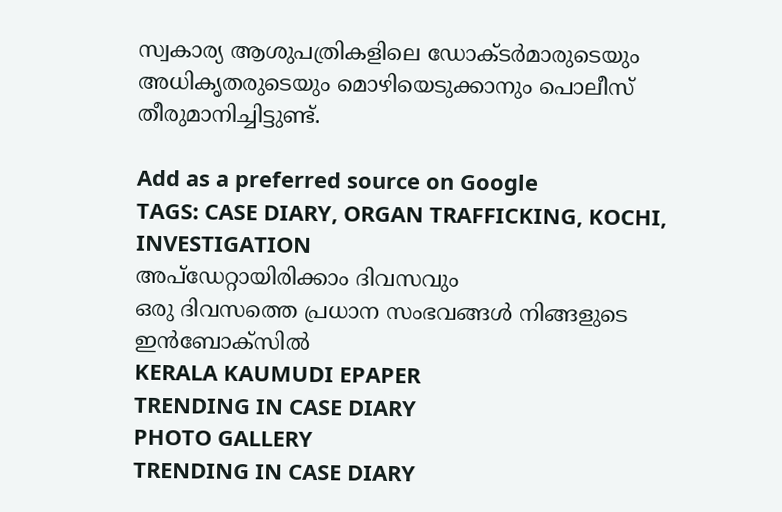സ്വകാര്യ ആശുപത്രികളിലെ ഡോക്‌ടർമാരുടെയും അധികൃതരുടെയും മൊഴിയെടുക്കാനും പൊലീസ് തീരുമാനിച്ചിട്ടുണ്ട്.

Add as a preferred source on Google
TAGS: CASE DIARY, ORGAN TRAFFICKING, KOCHI, INVESTIGATION
അപ്ഡേറ്റായിരിക്കാം ദിവസവും
ഒരു ദിവസത്തെ പ്രധാന സംഭവങ്ങൾ നിങ്ങളുടെ ഇൻബോക്സിൽ
KERALA KAUMUDI EPAPER
TRENDING IN CASE DIARY
PHOTO GALLERY
TRENDING IN CASE DIARY